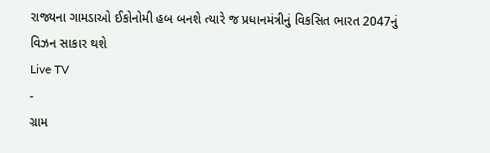રાજ્યના ગામડાઓ ઈકોનોમી હબ બનશે ત્યારે જ પ્રધાનમંત્રીનું વિકસિત ભારત 2047નું વિઝન સાકાર થશે
Live TV
-
ગ્રામ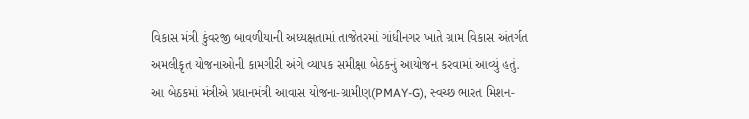વિકાસ મંત્રી કુંવરજી બાવળીયાની અધ્યક્ષતામાં તાજેતરમાં ગાંધીનગર ખાતે ગ્રામ વિકાસ અંતર્ગત અમલીકૃત યોજનાઓની કામગીરી અંગે વ્યાપક સમીક્ષા બેઠકનું આયોજન કરવામાં આવ્યું હતું.
આ બેઠકમાં મંત્રીએ પ્રધાનમંત્રી આવાસ યોજના-ગ્રામીણ(PMAY-G), સ્વચ્છ ભારત મિશન-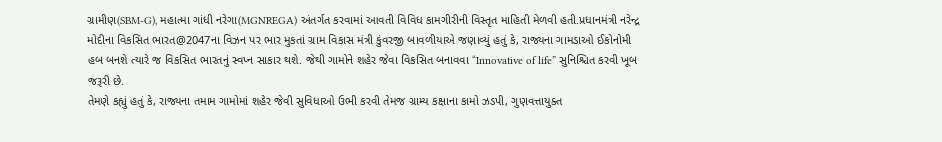ગ્રામીણ(SBM-G), મહાત્મા ગાંધી નરેગા(MGNREGA) અંતર્ગત કરવામાં આવતી વિવિધ કામગીરીની વિસ્તૃત માહિતી મેળવી હતી.પ્રધાનમંત્રી નરેન્દ્ર મોદીના વિકસિત ભારત@2047ના વિઝન પર ભાર મુકતાં ગ્રામ વિકાસ મંત્રી કુંવરજી બાવળીયાએ જણાવ્યું હતું કે, રાજ્યના ગામડાઓ ઈકોનોમી હબ બનશે ત્યારે જ વિકસિત ભારતનું સ્વપ્ન સાકાર થશે. જેથી ગામોને શહેર જેવા વિકસિત બનાવવા “Innovative of life” સુનિશ્ચિત કરવી ખૂબ જરૂરી છે.
તેમણે કહ્યું હતું કે, રાજ્યના તમામ ગામોમાં શહેર જેવી સુવિધાઓ ઉભી કરવી તેમજ ગ્રામ્ય કક્ષાના કામો ઝડપી, ગુણવત્તાયુક્ત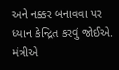અને નક્કર બનાવવા પર ધ્યાન કેન્દ્રિત કરવું જોઈએ. મંત્રીએ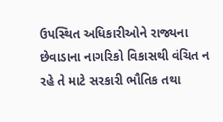ઉપસ્થિત અધિકારીઓને રાજ્યના છેવાડાના નાગરિકો વિકાસથી વંચિત ન રહે તે માટે સરકારી ભૌતિક તથા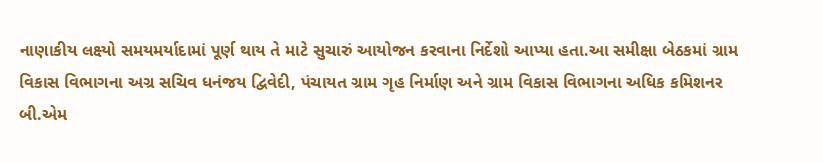નાણાકીય લક્ષ્યો સમયમર્યાદામાં પૂર્ણ થાય તે માટે સુચારું આયોજન કરવાના નિર્દેશો આપ્યા હતા.આ સમીક્ષા બેઠકમાં ગ્રામ વિકાસ વિભાગના અગ્ર સચિવ ધનંજય દ્વિવેદી, પંચાયત ગ્રામ ગૃહ નિર્માણ અને ગ્રામ વિકાસ વિભાગના અધિક કમિશનર બી.એમ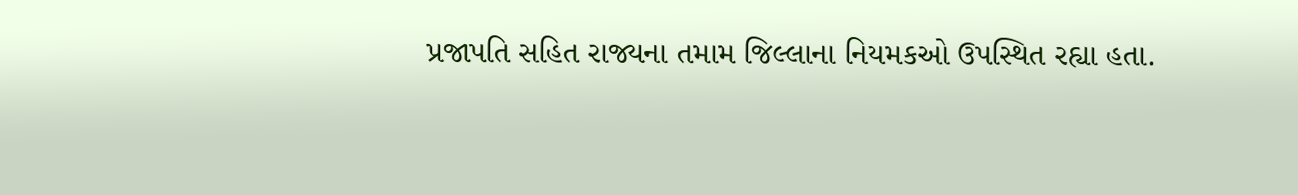પ્રજાપતિ સહિત રાજ્યના તમામ જિલ્લાના નિયમકઓ ઉપસ્થિત રહ્યા હતા.